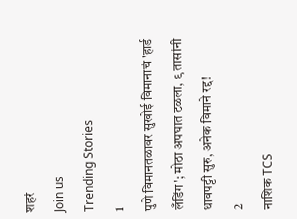शहरं
Join us
Trending Stories
1
पुणे विमानतळावर सुखोई विमानाचं 'हार्ड लँडिंग'; मोठा अपघात टळला, ९ तासांनी धावपट्टी सुरु, अनेक विमाने रद्द!
2
नाशिक TCS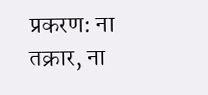प्रकरण: ना तक्रार, ना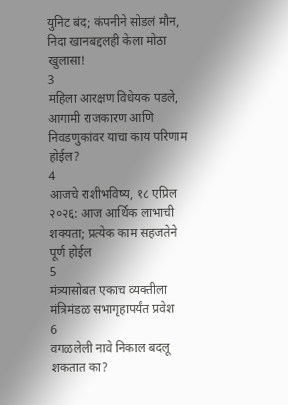युनिट बंद; कंपनीने सोडलं मौन, निदा खानबद्दलही केला मोठा खुलासा!
3
महिला आरक्षण विधेयक पडले, आगामी राजकारण आणि निवडणुकांवर याचा काय परिणाम होईल?
4
आजचे राशीभविष्य, १८ एप्रिल २०२६: आज आर्थिक लाभाची शक्यता; प्रत्येक काम सहजतेने पूर्ण होईल
5
मंत्र्यासोबत एकाच व्यक्तीला मंत्रिमंडळ सभागृहापर्यंत प्रवेश
6
वगळलेली नावे निकाल बदलू शकतात का?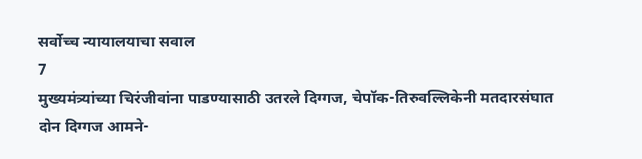सर्वोच्च न्यायालयाचा सवाल
7
मुख्यमंत्र्यांच्या चिरंजीवांना पाडण्यासाठी उतरले दिग्गज, चेपॉक-तिरुवल्लिकेनी मतदारसंघात दोन दिग्गज आमने-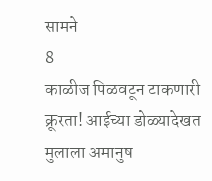सामने
8
काळीज पिळवटून टाकणारी क्रूरता! आईच्या डोळ्यादेखत मुलाला अमानुष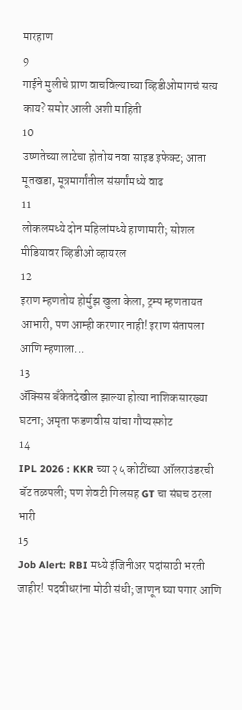मारहाण
9
गाईने मुलीचे प्राण वाचविल्याच्या व्हिडीओमागचं सत्य काय? समोर आली अशी माहिती
10
उष्णतेच्या लाटेचा होतोय नवा साइड इफेक्ट; आता मूतखडा, मूत्रमार्गांतील संसर्गांमध्ये वाढ
11
लोकलमध्ये दोन महिलांमध्ये हाणामारी; सोशल मीडियावर व्हिडीओ व्हायरल
12
इराण म्हणतोय होर्मुझ खुला केला, ट्रम्प म्हणतायत आभारी, पण आम्ही करणार नाही! इराण संतापला आणि म्हणाला...
13
ॲक्सिस बँकेतदेखील झाल्या होत्या नाशिकसारख्या घटना; अमृता फडणवीस यांचा गौप्यस्फोट
14
IPL 2026 : KKR च्या २५ कोटींच्या ऑलराउंडरची बॅट तळपली; पण शेवटी गिलसह GT चा संघच ठरला भारी
15
Job Alert: RBI मध्ये इंजिनीअर पदांसाठी भरती जाहीर! पदवीधरांना मोठी संधी; जाणून घ्या पगार आणि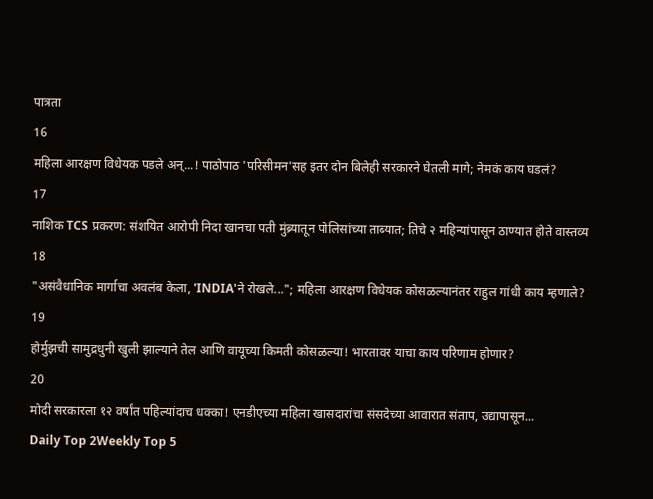पात्रता
16
महिला आरक्षण विधेयक पडले अन्...! पाठोपाठ 'परिसीमन'सह इतर दोन बिलेही सरकारने घेतली मागे; नेमकं काय घडलं?
17
नाशिक TCS प्रकरण: संशयित आरोपी निदा खानचा पती मुंब्र्यातून पोलिसांच्या ताब्यात; तिचे २ महिन्यांपासून ठाण्यात होते वास्तव्य
18
"असंवैधानिक मार्गाचा अवलंब केला, 'INDIA'ने रोखले..."; महिला आरक्षण विधेयक कोसळल्यानंतर राहुल गांधी काय म्हणाले?
19
होर्मुझची सामुद्रधुनी खुली झाल्याने तेल आणि वायूच्या किमती कोसळल्या! भारतावर याचा काय परिणाम होणार?
20
मोदी सरकारला १२ वर्षांत पहिल्यांदाच धक्का! एनडीएच्या महिला खासदारांचा संसदेच्या आवारात संताप, उद्यापासून...
Daily Top 2Weekly Top 5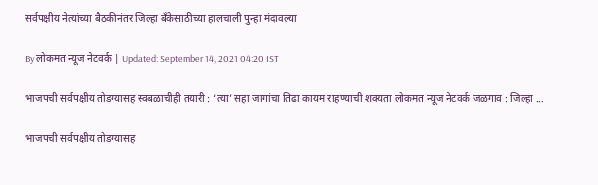सर्वपक्षीय नेत्यांच्या बैठकीनंतर जिल्हा बँकेसाठीच्या हालचाली पुन्हा मंदावल्या

By लोकमत न्यूज नेटवर्क | Updated: September 14, 2021 04:20 IST

भाजपची सर्वपक्षीय तोडग्यासह स्वबळाचीही तयारी : ‘त्या’ सहा जागांचा तिढा कायम राहण्याची शक्यता लोकमत न्यूज नेटवर्क जळगाव : जिल्हा ...

भाजपची सर्वपक्षीय तोडग्यासह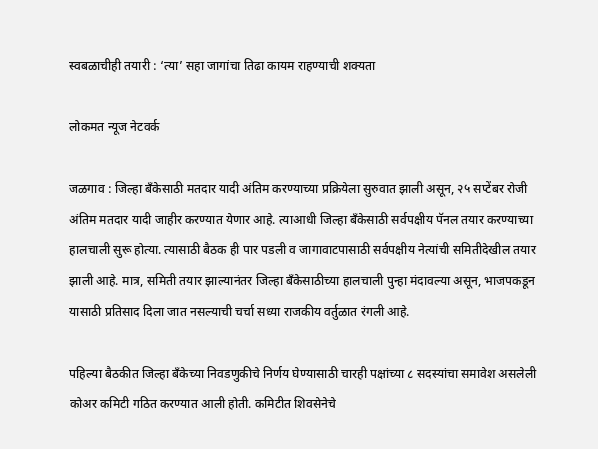स्वबळाचीही तयारी : ‘त्या’ सहा जागांचा तिढा कायम राहण्याची शक्यता

लोकमत न्यूज नेटवर्क

जळगाव : जिल्हा बँकेसाठी मतदार यादी अंतिम करण्याच्या प्रक्रियेला सुरुवात झाली असून, २५ सप्टेंबर रोजी अंतिम मतदार यादी जाहीर करण्यात येणार आहे. त्याआधी जिल्हा बँकेसाठी सर्वपक्षीय पॅनल तयार करण्याच्या हालचाली सुरू होत्या. त्यासाठी बैठक ही पार पडली व जागावाटपासाठी सर्वपक्षीय नेत्यांची समितीदेखील तयार झाली आहे. मात्र, समिती तयार झाल्यानंतर जिल्हा बँकेसाठीच्या हालचाली पुन्हा मंदावल्या असून, भाजपकडून यासाठी प्रतिसाद दिला जात नसल्याची चर्चा सध्या राजकीय वर्तुळात रंगली आहे.

पहिल्या बैठकीत जिल्हा बँकेच्या निवडणुकीचे निर्णय घेण्यासाठी चारही पक्षांच्या ८ सदस्यांचा समावेश असलेली कोअर कमिटी गठित करण्यात आली होती. कमिटीत शिवसेनेचे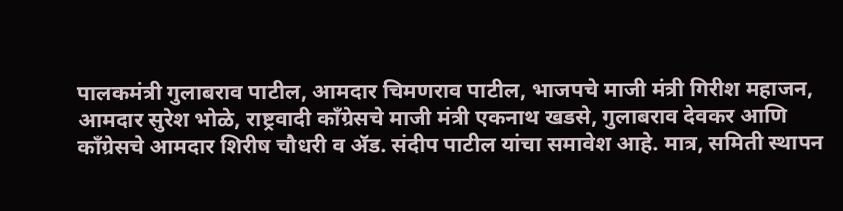पालकमंत्री गुलाबराव पाटील, आमदार चिमणराव पाटील, भाजपचे माजी मंत्री गिरीश महाजन, आमदार सुरेश भोळे, राष्ट्रवादी काँग्रेसचे माजी मंत्री एकनाथ खडसे, गुलाबराव देवकर आणि काँग्रेसचे आमदार शिरीष चौधरी व ॲड. संदीप पाटील यांचा समावेश आहे. मात्र, समिती स्थापन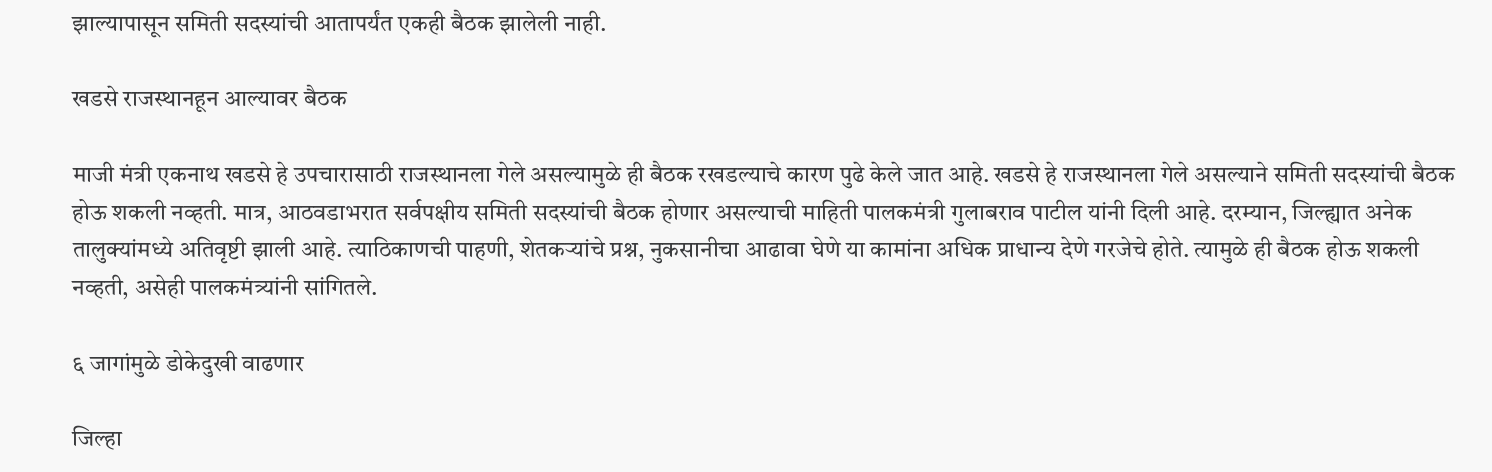झाल्यापासून समिती सदस्यांची आतापर्यंत एकही बैठक झालेली नाही.

खडसे राजस्थानहून आल्यावर बैठक

माजी मंत्री एकनाथ खडसे हे उपचारासाठी राजस्थानला गेले असल्यामुळे ही बैठक रखडल्याचे कारण पुढे केले जात आहे. खडसे हे राजस्थानला गेले असल्याने समिती सदस्यांची बैठक होऊ शकली नव्हती. मात्र, आठवडाभरात सर्वपक्षीय समिती सदस्यांची बैठक होणार असल्याची माहिती पालकमंत्री गुलाबराव पाटील यांनी दिली आहे. दरम्यान, जिल्ह्यात अनेक तालुक्यांमध्ये अतिवृष्टी झाली आहे. त्याठिकाणची पाहणी, शेतकऱ्यांचे प्रश्न, नुकसानीचा आढावा घेणे या कामांना अधिक प्राधान्य देणे गरजेचे होते. त्यामुळे ही बैठक होऊ शकली नव्हती, असेही पालकमंत्र्यांनी सांगितले.

६ जागांमुळे डोकेदुखी वाढणार

जिल्हा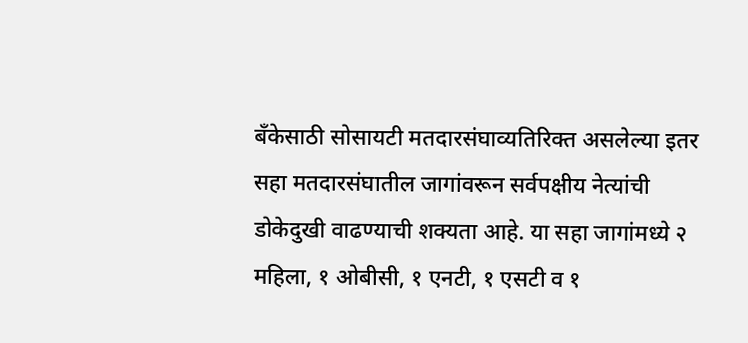बँकेसाठी सोसायटी मतदारसंघाव्यतिरिक्त असलेल्या इतर सहा मतदारसंघातील जागांवरून सर्वपक्षीय नेत्यांची डोकेदुखी वाढण्याची शक्यता आहे. या सहा जागांमध्ये २ महिला, १ ओबीसी, १ एनटी, १ एसटी व १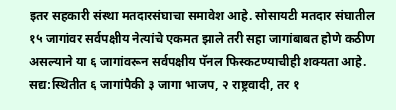इतर सहकारी संस्था मतदारसंघाचा समावेश आहे. सोसायटी मतदार संघातील १५ जागांवर सर्वपक्षीय नेत्यांचे एकमत झाले तरी सहा जागांबाबत होणे कठीण असल्याने या ६ जागांवरून सर्वपक्षीय पॅनल फिस्कटण्याचीही शक्यता आहे. सद्य:स्थितीत ६ जागांपैकी ३ जागा भाजप, २ राष्ट्रवादी, तर १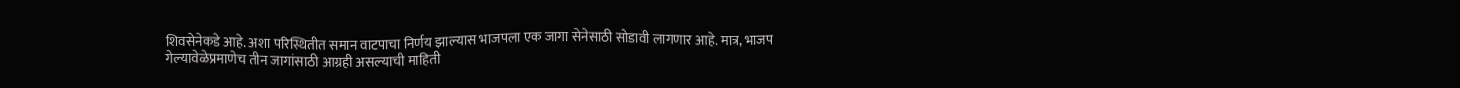शिवसेनेकडे आहे. अशा परिस्थितीत समान वाटपाचा निर्णय झाल्यास भाजपला एक जागा सेनेसाठी सोडावी लागणार आहे. मात्र, भाजप गेल्यावेळेप्रमाणेच तीन जागांसाठी आग्रही असल्याची माहिती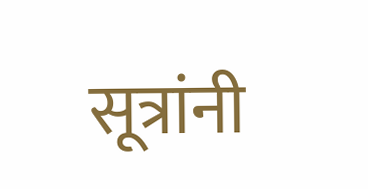सूत्रांनी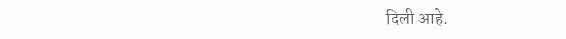दिली आहे.